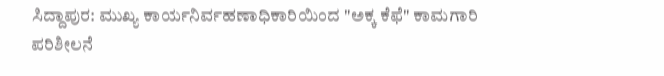ಸಿದ್ದಾಪುರ: ಮುಖ್ಯ ಕಾರ್ಯನಿರ್ವಹಣಾಧಿಕಾರಿಯಿಂದ "ಅಕ್ಕ ಕೆಫೆ" ಕಾಮಗಾರಿ ಪರಿಶೀಲನೆ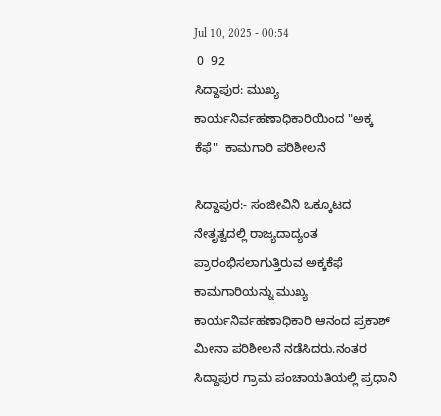Jul 10, 2025 - 00:54
 0  92
ಸಿದ್ದಾಪುರ: ಮುಖ್ಯ ಕಾರ್ಯನಿರ್ವಹಣಾಧಿಕಾರಿಯಿಂದ "ಅಕ್ಕ ಕೆಫೆ"  ಕಾಮಗಾರಿ ಪರಿಶೀಲನೆ

ಸಿದ್ದಾಪುರ:- ಸಂಜೀವಿನಿ ಒಕ್ಕೂಟದ ನೇತೃತ್ವದಲ್ಲಿ ರಾಜ್ಯದಾದ್ಯಂತ ಪ್ರಾರಂಭಿಸಲಾಗುತ್ತಿರುವ ಅಕ್ಕ‌ಕೆಫೆ ಕಾಮಗಾರಿಯನ್ನು ಮುಖ್ಯ ಕಾರ್ಯನಿರ್ವಹಣಾಧಿಕಾರಿ ಆನಂದ ಪ್ರಕಾಶ್ ಮೀನಾ ಪರಿಶೀಲನೆ ನಡೆಸಿದರು.ನಂತರ ಸಿದ್ದಾಪುರ ಗ್ರಾಮ ಪಂಚಾಯತಿಯಲ್ಲಿ ಪ್ರಧಾನಿ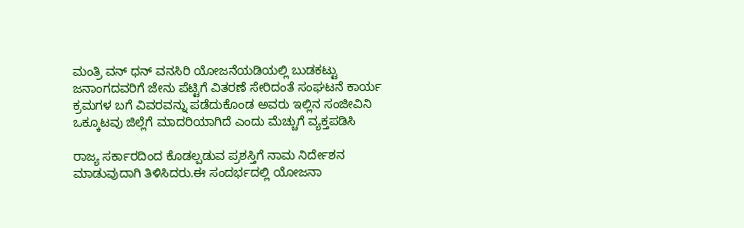ಮಂತ್ರಿ ವನ್ ಧನ್ ವನಸಿರಿ ಯೋಜನೆಯಡಿಯಲ್ಲಿ ಬುಡಕಟ್ಟು ಜನಾಂಗದವರಿಗೆ ಜೇನು ಪೆಟ್ಟಿಗೆ ವಿತರಣೆ ಸೇರಿದಂತೆ ಸಂಘಟನೆ ಕಾರ್ಯ ಕ್ರಮಗಳ ಬಗೆ ವಿವರವನ್ನು ಪಡೆದುಕೊಂಡ ಅವರು ಇಲ್ಲಿನ ಸಂಜೀವಿನಿ ಒಕ್ಕೂಟವು ಜಿಲ್ಲೆಗೆ ಮಾದರಿಯಾಗಿದೆ ಎಂದು ಮೆಚ್ಚುಗೆ ವ್ಯಕ್ತಪಡಿಸಿ

ರಾಜ್ಯ ಸರ್ಕಾರದಿಂದ ಕೊಡಲ್ಪಡುವ ಪ್ರಶಸ್ತಿಗೆ ನಾಮ ನಿರ್ದೇಶನ ಮಾಡುವುದಾಗಿ ತಿಳಿಸಿದರು.ಈ ಸಂದರ್ಭದಲ್ಲಿ ಯೋಜನಾ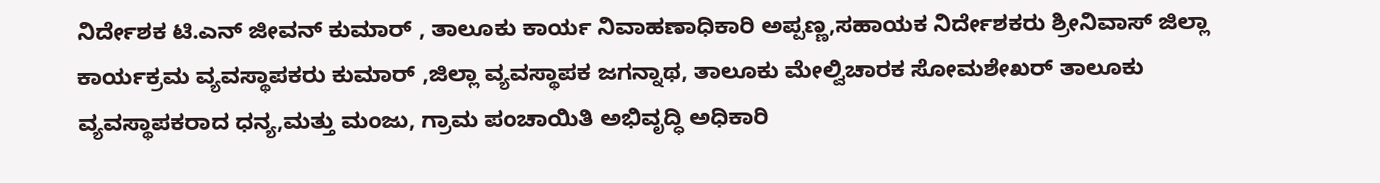ನಿರ್ದೇಶಕ ಟಿ.ಎನ್ ಜೀವನ್ ಕುಮಾರ್ , ತಾಲೂಕು ಕಾರ್ಯ ನಿವಾಹಣಾಧಿಕಾರಿ ಅಪ್ಪಣ್ಣ,ಸಹಾಯಕ ನಿರ್ದೇಶಕರು ಶ್ರೀನಿವಾಸ್ ಜಿಲ್ಲಾ ಕಾರ್ಯಕ್ರಮ ವ್ಯವಸ್ಥಾಪಕರು ಕುಮಾರ್ ,ಜಿಲ್ಲಾ ವ್ಯವಸ್ಥಾಪಕ ಜಗನ್ನಾಥ, ತಾಲೂಕು ಮೇಲ್ವಿಚಾರಕ ಸೋಮಶೇಖರ್ ತಾಲೂಕು ವ್ಯವಸ್ಥಾಪಕರಾದ ಧನ್ಯ,ಮತ್ತು ಮಂಜು, ಗ್ರಾಮ ಪಂಚಾಯಿತಿ ಅಭಿವೃದ್ಧಿ ಅಧಿಕಾರಿ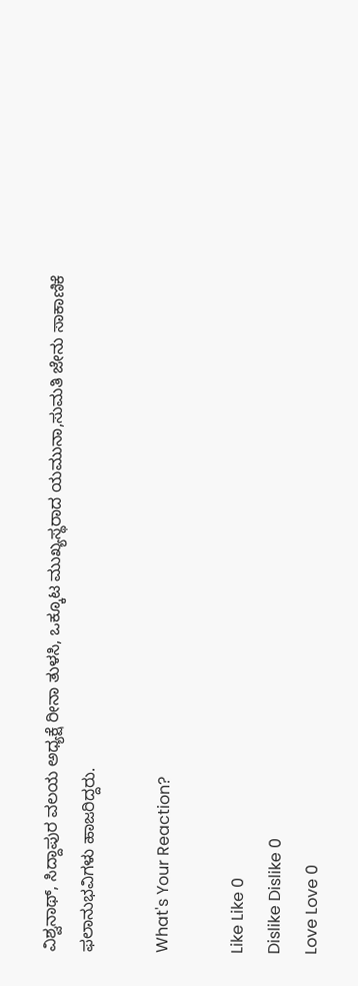ವಿಶ್ವನಾಥ್, ಸಿದ್ದಾಪುರ ವಲಯ ಅಧ್ಯಕ್ಷೆ ರೀನಾ ತುಳಸಿ, ಒಕ್ಕೂಟ ಮುಖ್ಯಸ್ಥರಾದ ಯಮುನಾ,ಸುಮತಿ ಜೇನು ಸಾಕಾಣಿಕೆ ಫಲಾನುಭವಿಗಳು ಹಾಜರಿದ್ದರು.

What's Your Reaction?

Like Like 0
Dislike Dislike 0
Love Love 0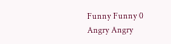Funny Funny 0
Angry Angry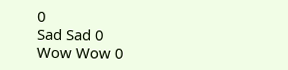0
Sad Sad 0
Wow Wow 0